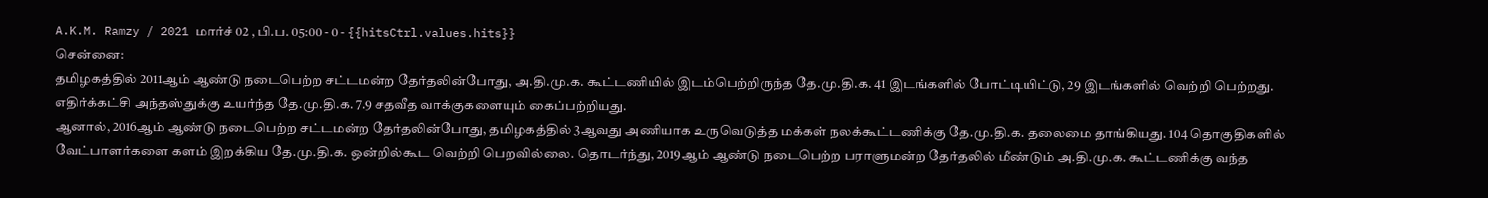A.K.M. Ramzy / 2021 மார்ச் 02 , பி.ப. 05:00 - 0 - {{hitsCtrl.values.hits}}
சென்னை:
தமிழகத்தில் 2011ஆம் ஆண்டு நடைபெற்ற சட்டமன்ற தேர்தலின்போது, அ.தி.மு.க. கூட்டணியில் இடம்பெற்றிருந்த தே.மு.தி.க. 41 இடங்களில் போட்டியிட்டு, 29 இடங்களில் வெற்றி பெற்றது. எதிர்க்கட்சி அந்தஸ்துக்கு உயர்ந்த தே.மு.தி.க. 7.9 சதவீத வாக்குகளையும் கைப்பற்றியது.
ஆனால், 2016ஆம் ஆண்டு நடைபெற்ற சட்டமன்ற தேர்தலின்போது, தமிழகத்தில் 3ஆவது அணியாக உருவெடுத்த மக்கள் நலக்கூட்டணிக்கு தே.மு.தி.க. தலைமை தாங்கியது. 104 தொகுதிகளில் வேட்பாளர்களை களம் இறக்கிய தே.மு.தி.க. ஒன்றில்கூட வெற்றி பெறவில்லை. தொடர்ந்து, 2019ஆம் ஆண்டு நடைபெற்ற பராளுமன்ற தேர்தலில் மீண்டும் அ.தி.மு.க. கூட்டணிக்கு வந்த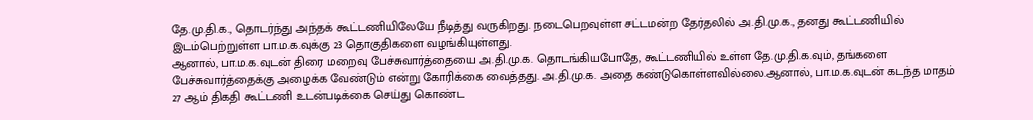தே.மு.தி.க., தொடர்ந்து அந்தக் கூட்டணியிலேயே நீடித்து வருகிறது. நடைபெறவுள்ள சட்டமன்ற தேர்தலில் அ.தி.மு.க., தனது கூட்டணியில் இடம்பெற்றுள்ள பா.ம.க.வுக்கு 23 தொகுதிகளை வழங்கியுள்ளது.
ஆனால், பா.ம.க.வுடன் திரை மறைவு பேச்சுவார்த்தையை அ.தி.மு.க. தொடங்கியபோதே, கூட்டணியில் உள்ள தே.மு.தி.க.வும், தங்களை பேச்சுவார்த்தைக்கு அழைக்க வேண்டும் என்று கோரிக்கை வைத்தது. அ.தி.மு.க. அதை கண்டுகொள்ளவில்லை.ஆனால், பா.ம.க.வுடன் கடந்த மாதம் 27 ஆம் திகதி கூட்டணி உடன்படிக்கை செய்து கொண்ட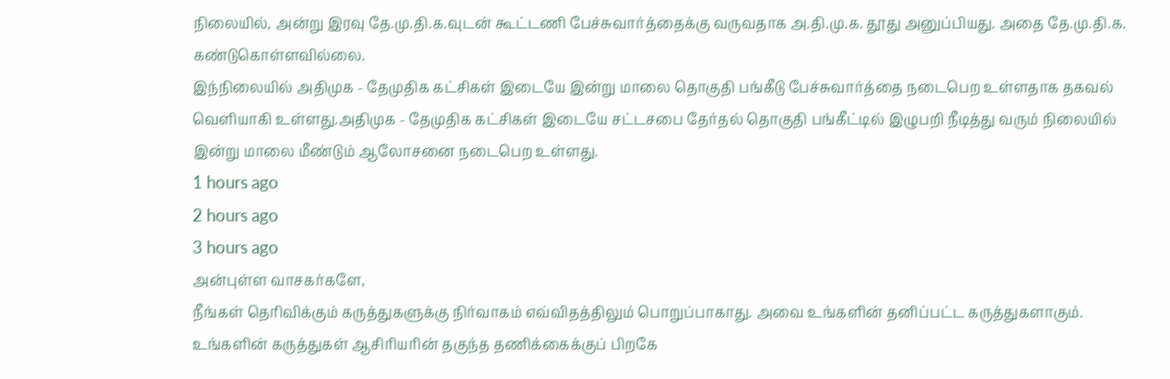நிலையில், அன்று இரவு தே.மு.தி.க.வுடன் கூட்டணி பேச்சுவார்த்தைக்கு வருவதாக அ.தி.மு.க. தூது அனுப்பியது. அதை தே.மு.தி.க. கண்டுகொள்ளவில்லை.
இந்நிலையில் அதிமுக - தேமுதிக கட்சிகள் இடையே இன்று மாலை தொகுதி பங்கீடு பேச்சுவார்த்தை நடைபெற உள்ளதாக தகவல் வெளியாகி உள்ளது.அதிமுக - தேமுதிக கட்சிகள் இடையே சட்டசபை தேர்தல் தொகுதி பங்கீட்டில் இழுபறி நீடித்து வரும் நிலையில் இன்று மாலை மீண்டும் ஆலோசனை நடைபெற உள்ளது.
1 hours ago
2 hours ago
3 hours ago
அன்புள்ள வாசகர்களே,
நீங்கள் தெரிவிக்கும் கருத்துகளுக்கு நிர்வாகம் எவ்விதத்திலும் பொறுப்பாகாது. அவை உங்களின் தனிப்பட்ட கருத்துகளாகும். உங்களின் கருத்துகள் ஆசிரியரின் தகுந்த தணிக்கைக்குப் பிறகே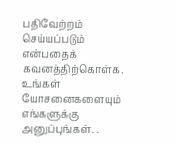பதிவேற்றம் செய்யப்படும் என்பதைக் கவனத்திற்கொள்க. உங்கள் யோசனைகளையும் எங்களுக்கு அனுப்புங்கள். .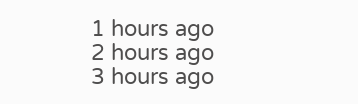1 hours ago
2 hours ago
3 hours ago